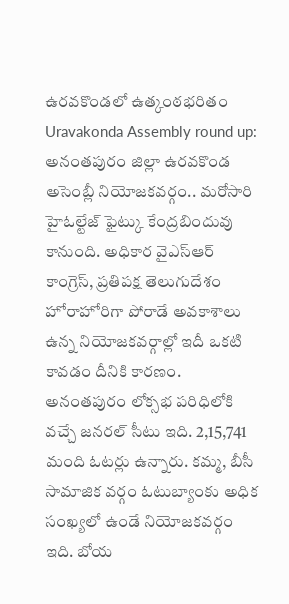ఉరవకొండలో ఉత్కంఠభరితం
Uravakonda Assembly round up: అనంతపురం జిల్లా ఉరవకొండ అసెంబ్లీ నియోజకవర్గం.. మరోసారి హైఓల్టేజ్ ఫైట్కు కేంద్రబిందువు కానుంది. అధికార వైఎస్ఆర్ కాంగ్రెస్, ప్రతిపక్ష తెలుగుదేశం హోరాహోరిగా పోరాడే అవకాశాలు ఉన్న నియోజకవర్గాల్లో ఇదీ ఒకటి కావడం దీనికి కారణం.
అనంతపురం లోక్సభ పరిధిలోకి వచ్చే జనరల్ సీటు ఇది. 2,15,741 మంది ఓటర్లు ఉన్నారు. కమ్మ, బీసీ సామాజిక వర్గం ఓటుబ్యాంకు అధిక సంఖ్యలో ఉండే నియోజకవర్గం ఇది. బోయ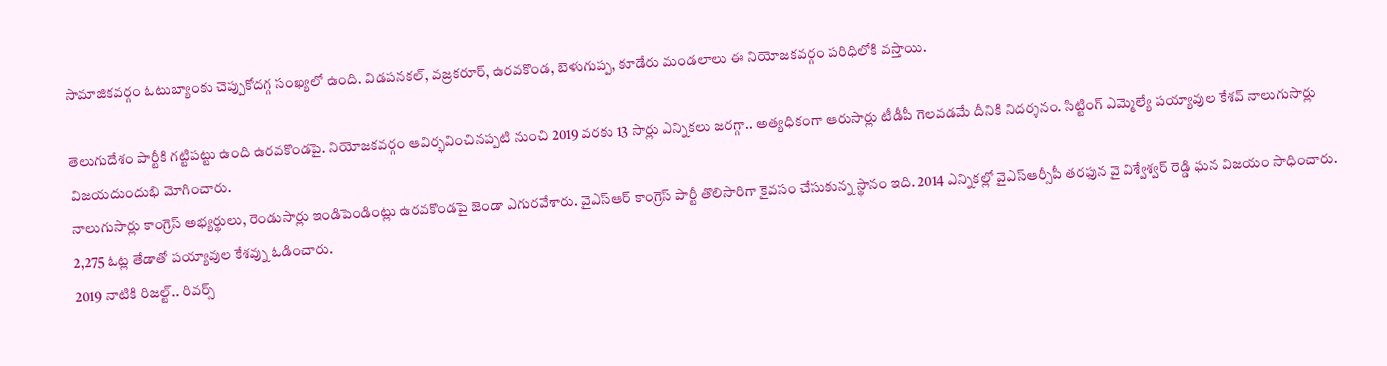సామాజికవర్గం ఓటుబ్యాంకు చెప్పుకోదగ్గ సంఖ్యలో ఉంది. విడపనకల్, వజ్రకరూర్, ఉరవకొండ, బెళుగుప్ప, కూడేరు మండలాలు ఈ నియోజకవర్గం పరిధిలోకి వస్తాయి.

తెలుగుదేశం పార్టీకి గట్టిపట్టు ఉంది ఉరవకొండపై. నియోజకవర్గం ఆవిర్భవించినప్పటి నుంచి 2019 వరకు 13 సార్లు ఎన్నికలు జరగ్గా.. అత్యధికంగా ఆరుసార్లు టీడీపీ గెలవడమే దీనికి నిదర్శనం. సిట్టింగ్ ఎమ్మెల్యే పయ్యావుల కేశవ్ నాలుగుసార్లు విజయదుందుభి మోగించారు.
నాలుగుసార్లు కాంగ్రెస్ అభ్యర్థులు, రెండుసార్లు ఇండిపెండింట్లు ఉరవకొండపై జెండా ఎగురవేశారు. వైఎస్ఆర్ కాంగ్రెస్ పార్టీ తొలిసారిగా కైవసం చేసుకున్న స్థానం ఇది. 2014 ఎన్నికల్లో వైఎస్ఆర్సీపీ తరఫున వై విశ్వేశ్వర్ రెడ్డి ఘన విజయం సాధించారు. 2,275 ఓట్ల తేడాతో పయ్యావుల కేశవ్ను ఓడించారు.
2019 నాటికి రిజల్ట్.. రివర్స్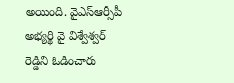అయింది. వైఎస్ఆర్సీపీ అభ్యర్థి వై విశ్వేశ్వర్ రెడ్డిని ఓడించారు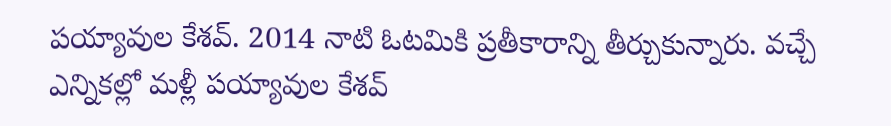పయ్యావుల కేశవ్. 2014 నాటి ఓటమికి ప్రతీకారాన్ని తీర్చుకున్నారు. వచ్చే ఎన్నికల్లో మళ్లీ పయ్యావుల కేశవ్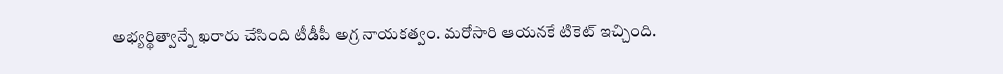అభ్యర్థిత్వాన్నే ఖరారు చేసింది టీడీపీ అగ్ర నాయకత్వం. మరోసారి ఆయనకే టికెట్ ఇచ్చింది.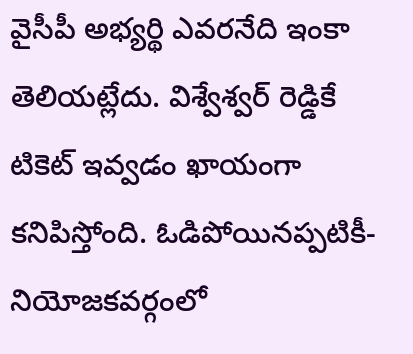వైసీపీ అభ్యర్థి ఎవరనేది ఇంకా తెలియట్లేదు. విశ్వేశ్వర్ రెడ్డికే టికెట్ ఇవ్వడం ఖాయంగా కనిపిస్తోంది. ఓడిపోయినప్పటికీ- నియోజకవర్గంలో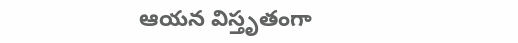ఆయన విస్తృతంగా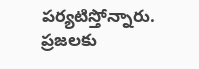పర్యటిస్తోన్నారు. ప్రజలకు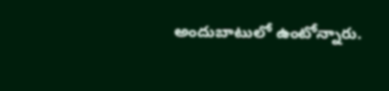అందుబాటులో ఉంటోన్నారు.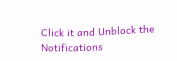Click it and Unblock the Notifications